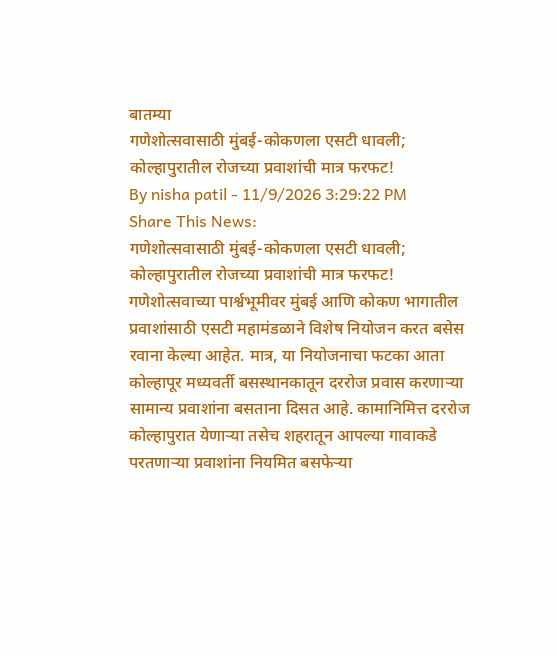बातम्या
गणेशोत्सवासाठी मुंबई-कोकणला एसटी धावली; कोल्हापुरातील रोजच्या प्रवाशांची मात्र फरफट!
By nisha patil - 11/9/2026 3:29:22 PM
Share This News:
गणेशोत्सवासाठी मुंबई-कोकणला एसटी धावली; कोल्हापुरातील रोजच्या प्रवाशांची मात्र फरफट!
गणेशोत्सवाच्या पार्श्वभूमीवर मुंबई आणि कोकण भागातील प्रवाशांसाठी एसटी महामंडळाने विशेष नियोजन करत बसेस रवाना केल्या आहेत. मात्र, या नियोजनाचा फटका आता कोल्हापूर मध्यवर्ती बसस्थानकातून दररोज प्रवास करणाऱ्या सामान्य प्रवाशांना बसताना दिसत आहे. कामानिमित्त दररोज कोल्हापुरात येणाऱ्या तसेच शहरातून आपल्या गावाकडे परतणाऱ्या प्रवाशांना नियमित बसफेऱ्या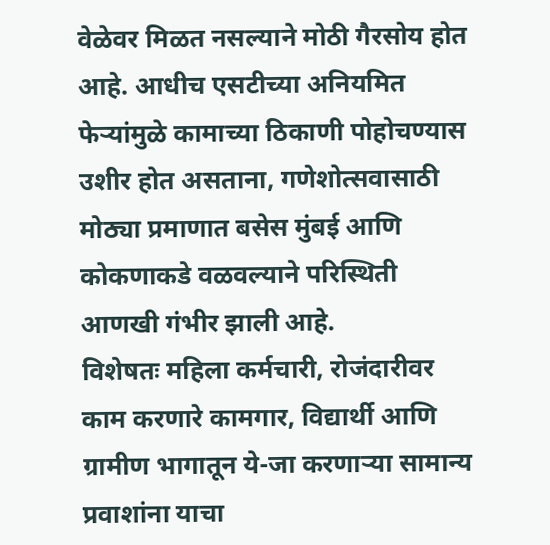वेळेवर मिळत नसल्याने मोठी गैरसोय होत आहे. आधीच एसटीच्या अनियमित फेऱ्यांमुळे कामाच्या ठिकाणी पोहोचण्यास उशीर होत असताना, गणेशोत्सवासाठी मोठ्या प्रमाणात बसेस मुंबई आणि कोकणाकडे वळवल्याने परिस्थिती आणखी गंभीर झाली आहे.
विशेषतः महिला कर्मचारी, रोजंदारीवर काम करणारे कामगार, विद्यार्थी आणि ग्रामीण भागातून ये-जा करणाऱ्या सामान्य प्रवाशांना याचा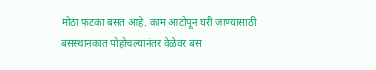मोठा फटका बसत आहे. काम आटोपून घरी जाण्यासाठी बसस्थानकात पोहोचल्यानंतर वेळेवर बस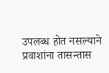उपलब्ध होत नसल्याने प्रवाशांना तासन्तास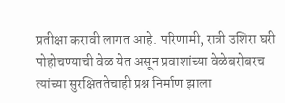प्रतीक्षा करावी लागत आहे. परिणामी, रात्री उशिरा घरी पोहोचण्याची वेळ येत असून प्रवाशांच्या वेळेबरोबरच त्यांच्या सुरक्षिततेचाही प्रश्न निर्माण झाला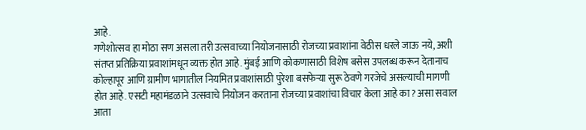आहे.
गणेशोत्सव हा मोठा सण असला तरी उत्सवाच्या नियोजनासाठी रोजच्या प्रवाशांना वेठीस धरले जाऊ नये, अशी संतप्त प्रतिक्रिया प्रवाशांमधून व्यक्त होत आहे. मुंबई आणि कोकणासाठी विशेष बसेस उपलब्ध करून देतानाच कोल्हापूर आणि ग्रामीण भागातील नियमित प्रवाशांसाठी पुरेशा बसफेऱ्या सुरू ठेवणे गरजेचे असल्याची मागणी होत आहे. एसटी महामंडळाने उत्सवाचे नियोजन करताना रोजच्या प्रवाशांचा विचार केला आहे का? असा सवाल आता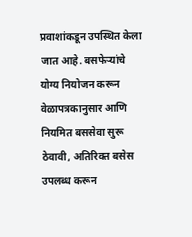प्रवाशांकडून उपस्थित केला जात आहे. बसफेऱ्यांचे योग्य नियोजन करून वेळापत्रकानुसार आणि नियमित बससेवा सुरू ठेवावी, अतिरिक्त बसेस उपलब्ध करून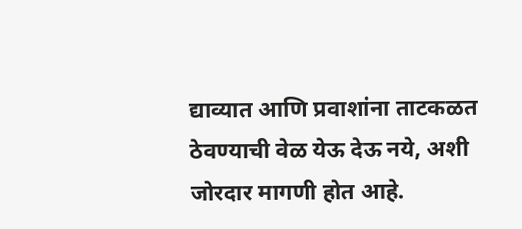द्याव्यात आणि प्रवाशांना ताटकळत ठेवण्याची वेळ येऊ देऊ नये, अशी जोरदार मागणी होत आहे.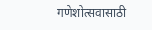गणेशोत्सवासाठी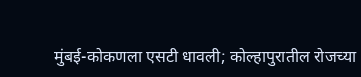मुंबई-कोकणला एसटी धावली; कोल्हापुरातील रोजच्या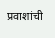प्रवाशांची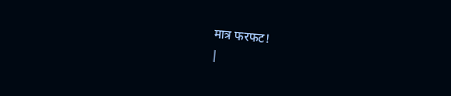मात्र फरफट!
|